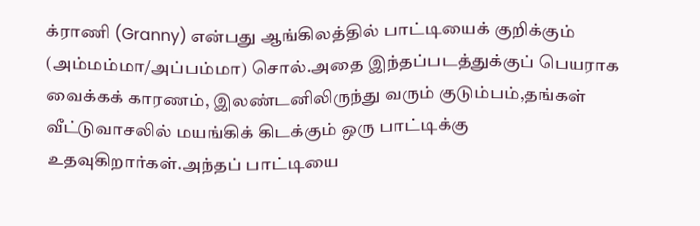க்ராணி (Granny) என்பது ஆங்கிலத்தில் பாட்டியைக் குறிக்கும் (அம்மம்மா/அப்பம்மா) சொல்.அதை இந்தப்படத்துக்குப் பெயராக வைக்கக் காரணம், இலண்டனிலிருந்து வரும் குடும்பம்,தங்கள் வீட்டுவாசலில் மயங்கிக் கிடக்கும் ஒரு பாட்டிக்கு உதவுகிறார்கள்.அந்தப் பாட்டியை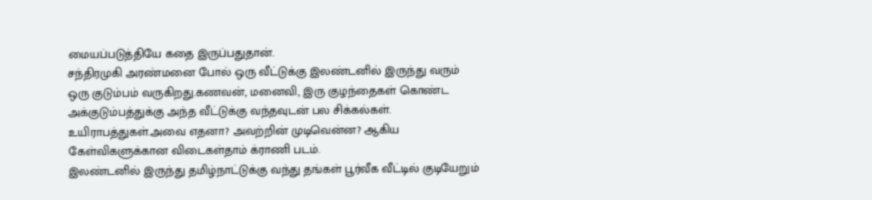மையப்படுத்தியே கதை இருப்பதுதான்.
சந்திரமுகி அரண்மனை போல் ஒரு வீட்டுக்கு இலண்டனில் இருந்து வரும் ஒரு குடும்பம் வருகிறது.கணவன், மனைவி, இரு குழந்தைகள் கொண்ட அக்குடும்பத்துக்கு அந்த வீட்டுக்கு வந்தவுடன் பல சிக்கல்கள். உயிராபத்துகள்.அவை எதனா? அவற்றின் முடிவென்ன? ஆகிய கேள்விகளுக்கான விடைகள்தாம் க்ராணி படம்.
இலண்டனில் இருந்து தமிழ்நாட்டுக்கு வந்து தங்கள் பூர்வீக வீட்டில் குடியேறும்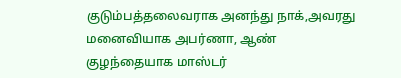குடும்பத்தலைவராக அனந்து நாக்,அவரது மனைவியாக அபர்ணா, ஆண் குழந்தையாக மாஸ்டர்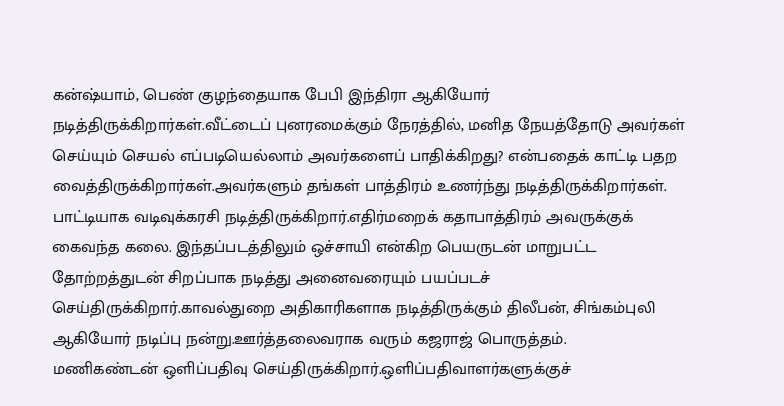கன்ஷ்யாம், பெண் குழந்தையாக பேபி இந்திரா ஆகியோர் நடித்திருக்கிறார்கள்.வீட்டைப் புனரமைக்கும் நேரத்தில், மனித நேயத்தோடு அவர்கள் செய்யும் செயல் எப்படியெல்லாம் அவர்களைப் பாதிக்கிறது? என்பதைக் காட்டி பதற வைத்திருக்கிறார்கள்.அவர்களும் தங்கள் பாத்திரம் உணர்ந்து நடித்திருக்கிறார்கள்.
பாட்டியாக வடிவுக்கரசி நடித்திருக்கிறார்.எதிர்மறைக் கதாபாத்திரம் அவருக்குக் கைவந்த கலை. இந்தப்படத்திலும் ஒச்சாயி என்கிற பெயருடன் மாறுபட்ட தோற்றத்துடன் சிறப்பாக நடித்து அனைவரையும் பயப்படச் செய்திருக்கிறார்.காவல்துறை அதிகாரிகளாக நடித்திருக்கும் திலீபன், சிங்கம்புலி ஆகியோர் நடிப்பு நன்று.ஊர்த்தலைவராக வரும் கஜராஜ் பொருத்தம்.
மணிகண்டன் ஒளிப்பதிவு செய்திருக்கிறார்.ஒளிப்பதிவாளர்களுக்குச்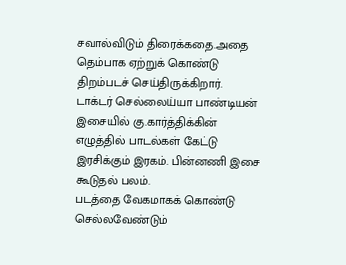சவால்விடும் திரைக்கதை.அதை தெம்பாக ஏற்றுக் கொண்டு திறம்படச் செய்திருக்கிறார்.
டாக்டர் செல்லைய்யா பாண்டியன் இசையில் கு.கார்த்திக்கின் எழுத்தில் பாடல்கள் கேட்டு இரசிக்கும் இரகம். பின்னணி இசை கூடுதல் பலம்.
படத்தை வேகமாகக் கொண்டு செல்லவேண்டும்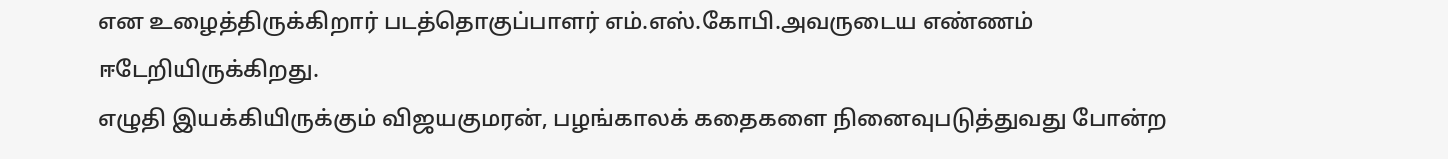என உழைத்திருக்கிறார் படத்தொகுப்பாளர் எம்.எஸ்.கோபி.அவருடைய எண்ணம் ஈடேறியிருக்கிறது.
எழுதி இயக்கியிருக்கும் விஜயகுமரன், பழங்காலக் கதைகளை நினைவுபடுத்துவது போன்ற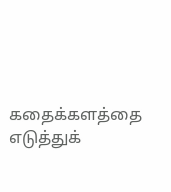கதைக்களத்தை எடுத்துக்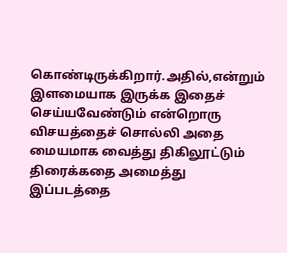கொண்டிருக்கிறார்.அதில்,என்றும் இளமையாக இருக்க இதைச் செய்யவேண்டும் என்றொரு விசயத்தைச் சொல்லி அதை மையமாக வைத்து திகிலூட்டும் திரைக்கதை அமைத்து இப்படத்தை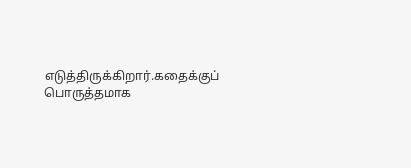எடுத்திருக்கிறார்.கதைக்குப் பொருத்தமாக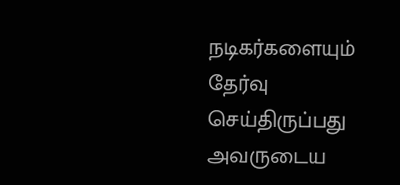நடிகர்களையும் தேர்வு செய்திருப்பது அவருடைய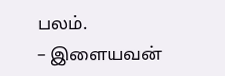பலம்.
– இளையவன்